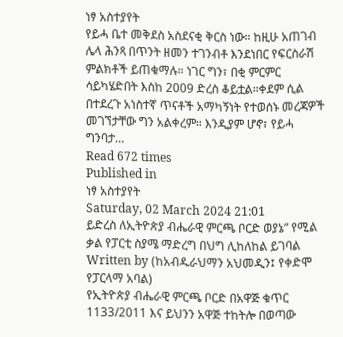ነፃ አስተያየት
የይሓ ቤተ መቅደስ አስደናቂ ቅርስ ነው። ከዚሁ አጠገብ ሌላ ሕንጻ በጥንት ዘመን ተገንብቶ እንደነበር የፍርስራሽ ምልክቶች ይጠቁማሉ። ነገር ግን፣ በቂ ምርምር ሳይካሄድበት እስከ 2009 ድረስ ቆይቷል።ቀደም ሲል በተደረጉ አነስተኛ ጥናቶች አማካኝነት የተወሰኑ መረጃዎች መገኘታቸው ግን አልቀረም። እንዲያም ሆኖ፣ የይሓ ግንባታ…
Read 672 times
Published in
ነፃ አስተያየት
Saturday, 02 March 2024 21:01
ይድረስ ለኢትዮጵያ ብሔራዊ ምርጫ ቦርድ ወያኔ” የሚል ቃል የፓርቲ ስያሜ ማድረግ በህግ ሊከለከል ይገባል
Written by (ከአብዱራህማን አህመዲን፤ የቀድሞ የፓርላማ አባል)
የኢትዮጵያ ብሔራዊ ምርጫ ቦርድ በአዋጅ ቁጥር 1133/2011 እና ይህንን አዋጅ ተከትሎ በወጣው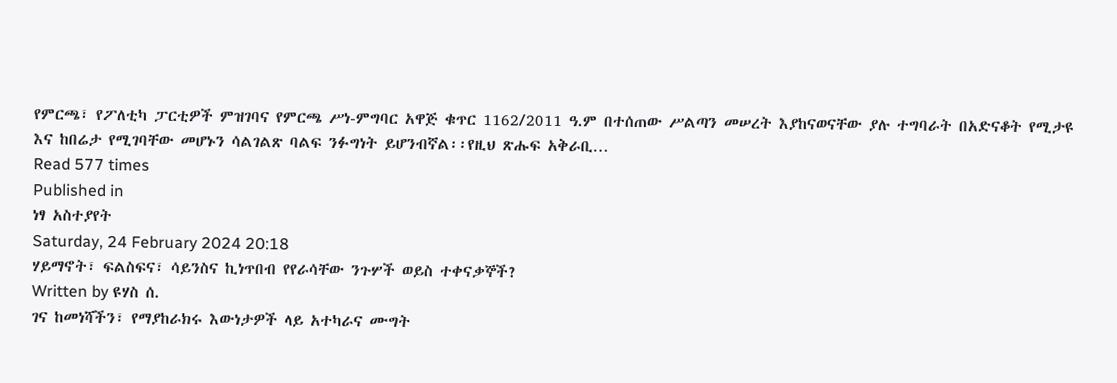የምርጫ፣ የፖለቲካ ፓርቲዎች ምዝገባና የምርጫ ሥነ-ምግባር አዋጅ ቁጥር 1162/2011 ዓ.ም በተሰጠው ሥልጣን መሠረት እያከናወናቸው ያሉ ተግባራት በአድናቆት የሚታዩ እና ከበሬታ የሚገባቸው መሆኑን ሳልገልጽ ባልፍ ንፉግነት ይሆንብኛል፡፡የዚህ ጽሑፍ አቅራቢ…
Read 577 times
Published in
ነፃ አስተያየት
Saturday, 24 February 2024 20:18
ሃይማኖት፣ ፍልስፍና፣ ሳይንስና ኪነጥበብ የየራሳቸው ንጉሦች ወይስ ተቀናቃኞች?
Written by ዩሃስ ሰ.
ገና ከመነሻችን፣ የማያከራክሩ እውነታዎች ላይ አተካራና ሙግት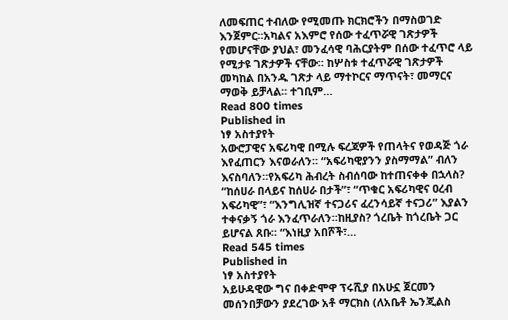ለመፍጠር ተብለው የሚመጡ ክርክሮችን በማስወገድ እንጀምር።አካልና አእምሮ የሰው ተፈጥሯዊ ገጽታዎች የመሆናቸው ያህል፣ መንፈሳዊ ባሕርያትም በሰው ተፈጥሮ ላይ የሚታዩ ገጽታዎች ናቸው። ከሦስቱ ተፈጥሯዊ ገጽታዎች መካከል በአንዱ ገጽታ ላይ ማተኮርና ማጥናት፣ መማርና ማወቅ ይቻላል። ተገቢም…
Read 800 times
Published in
ነፃ አስተያየት
አውሮፓዊና አፍሪካዊ በሚሉ ፍረጃዎች የጠላትና የወዳጅ ጎራ እየፈጠርን እናወራለን። “አፍሪካዊያንን ያስማማል” ብለን እናስባለን።የአፍሪካ ሕብረት ስብሰባው ከተጠናቀቀ በኋላስ? “ከሰሀራ በላይና ከሰሀራ በታች”፣ “ጥቁር አፍሪካዊና ዐረብ አፍሪካዊ”፣ “እንግሊዝኛ ተናጋሪና ፈረንሳይኛ ተናጋሪ” እያልን ተቀናቃኝ ጎራ እንፈጥራለን።ከዚያስ? ጎረቤት ከጎረቤት ጋር ይሆናል ጸቡ። “እነዚያ አበሾች፣…
Read 545 times
Published in
ነፃ አስተያየት
አይሁዳዊው ግና በቀድሞዋ ፕሩሺያ በአሁኗ ጀርመን መሰንበቻውን ያደረገው አቶ ማርክስ (ለአቤቶ ኤንጂልስ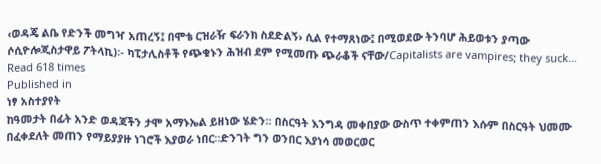‹ወዳጄ ልቤ የድንች መግዣ አጠረኝ፤ በሞቴ ርዝራዥ ፍራንክ ስደድልኝ› ሲል የተማጸነው፤ በሚወደው ትንባሆ ሕይወቱን ያጣው ሶሲዮሎጂስታዋይ ፖትላኪ)፡- ካፒታሊስቶች የጭቁኑን ሕዝብ ደም የሚመጡ ጭራቆች ናቸው/Capitalists are vampires; they suck…
Read 618 times
Published in
ነፃ አስተያየት
ከዓመታት በፊት አንድ ወዳጃችን ታሞ አማኑኤል ይዘነው ሄድን፡፡ በስርዓት እንግዳ መቀበያው ውስጥ ተቀምጠን እሱም በስርዓት ህመሙ በፈቀደለት መጠን የማይያያዙ ነገሮች እያወራ ነበር።ድንገት ግን ወንበር እያነሳ መወርወር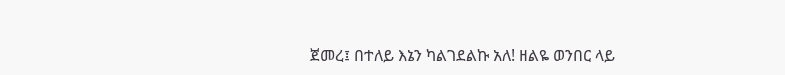ጀመረ፤ በተለይ እኔን ካልገደልኩ አለ! ዘልዬ ወንበር ላይ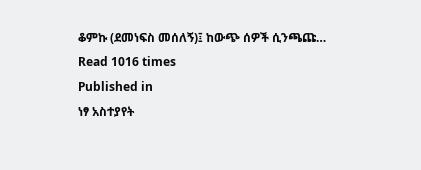ቆምኩ (ደመነፍስ መሰለኝ)፤ ከውጭ ሰዎች ሲንጫጩ…
Read 1016 times
Published in
ነፃ አስተያየት